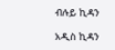ብሉይ ኪዳን

አዲስ ኪዳን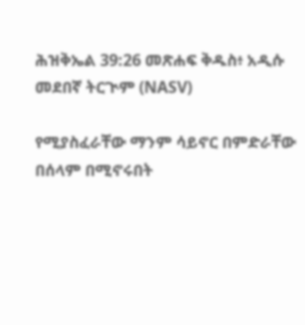ሕዝቅኤል 39:26 መጽሐፍ ቅዱስ፥ አዲሱ መደበኛ ትርጒም (NASV)

የሚያስፈራቸው ማንም ሳይኖር በምድራቸው በሰላም በሚኖሩበት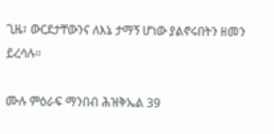ጊዜ፣ ውርደታቸውንና ለእኔ ታማኝ ሆነው ያልኖሩበትን ዘመን ይረሳሉ።

ሙሉ ምዕራፍ ማንበብ ሕዝቅኤል 39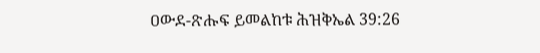ዐውደ-ጽሑፍ ይመልከቱ ሕዝቅኤል 39:26